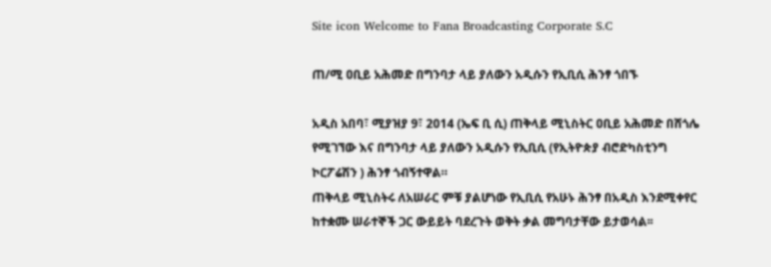Site icon Welcome to Fana Broadcasting Corporate S.C

ጠ/ሚ ዐቢይ አሕመድ በግንባታ ላይ ያለውን አዲሱን የኢቢሲ ሕንፃ ጎበኙ

አዲስ አበባ፣ ሚያዝያ 9፣ 2014 (ኤፍ ቢ ሲ) ጠቅላይ ሚኒስትር ዐቢይ አሕመድ በሸጎሌ የሚገኘው እና በግንባታ ላይ ያለውን አዲሱን የኢቢሲ (የኢትዮጵያ ብሮድካስቲንግ ኮርፖሬሽን ) ሕንፃ ጎብኝተዋል።
ጠቅላይ ሚኒስትሩ ለአሠራር ምቹ ያልሆነው የኢቢሲ የአሁኑ ሕንፃ በአዲስ እንደሚቀየር ከተቋሙ ሠራተኞች ጋር ውይይት ባደረጉት ወቅት ቃል መግባታቸው ይታወሳል፡፡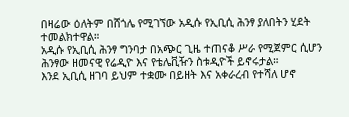በዛሬው ዕለትም በሸጎሌ የሚገኘው አዲሱ የኢቢሲ ሕንፃ ያለበትን ሂደት ተመልክተዋል።
አዲሱ የኢቢሲ ሕንፃ ግንባታ በአጭር ጊዜ ተጠናቆ ሥራ የሚጀምር ሲሆን ሕንፃው ዘመናዊ የሬዲዮ እና የቴሌቪዥን ስቱዲዮች ይኖሩታል።
እንደ ኢቢሲ ዘገባ ይህም ተቋሙ በይዘት እና አቀራረብ የተሻለ ሆኖ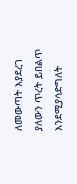ለመውጣት እያደረገ ያለውን ጥረት ይበልጥ እንደሚያሳድግለት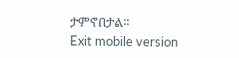ታምኖበታል።
Exit mobile version